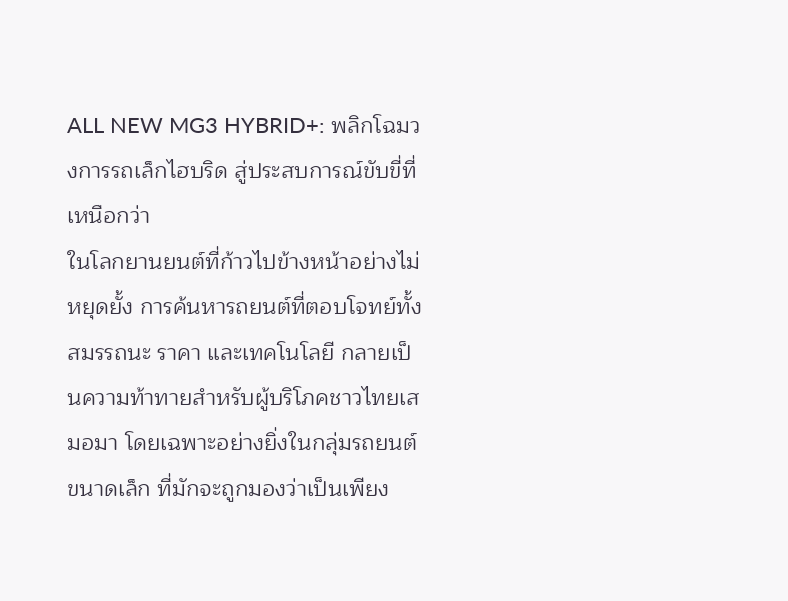ALL NEW MG3 HYBRID+: พลิกโฉมวงการรถเล็กไฮบริด สู่ประสบการณ์ขับขี่ที่เหนือกว่า
ในโลกยานยนต์ที่ก้าวไปข้างหน้าอย่างไม่หยุดยั้ง การค้นหารถยนต์ที่ตอบโจทย์ทั้งสมรรถนะ ราคา และเทคโนโลยี กลายเป็นความท้าทายสำหรับผู้บริโภคชาวไทยเสมอมา โดยเฉพาะอย่างยิ่งในกลุ่มรถยนต์ขนาดเล็ก ที่มักจะถูกมองว่าเป็นเพียง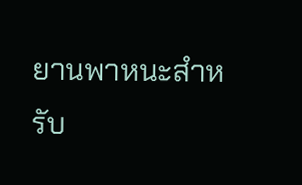ยานพาหนะสำหรับ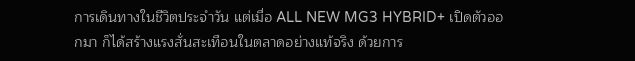การเดินทางในชีวิตประจำวัน แต่เมื่อ ALL NEW MG3 HYBRID+ เปิดตัวออกมา ก็ได้สร้างแรงสั่นสะเทือนในตลาดอย่างแท้จริง ด้วยการ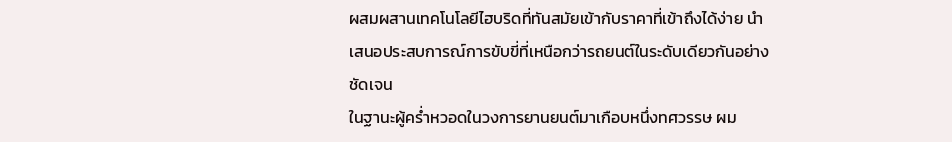ผสมผสานเทคโนโลยีไฮบริดที่ทันสมัยเข้ากับราคาที่เข้าถึงได้ง่าย นำเสนอประสบการณ์การขับขี่ที่เหนือกว่ารถยนต์ในระดับเดียวกันอย่างชัดเจน
ในฐานะผู้คร่ำหวอดในวงการยานยนต์มาเกือบหนึ่งทศวรรษ ผม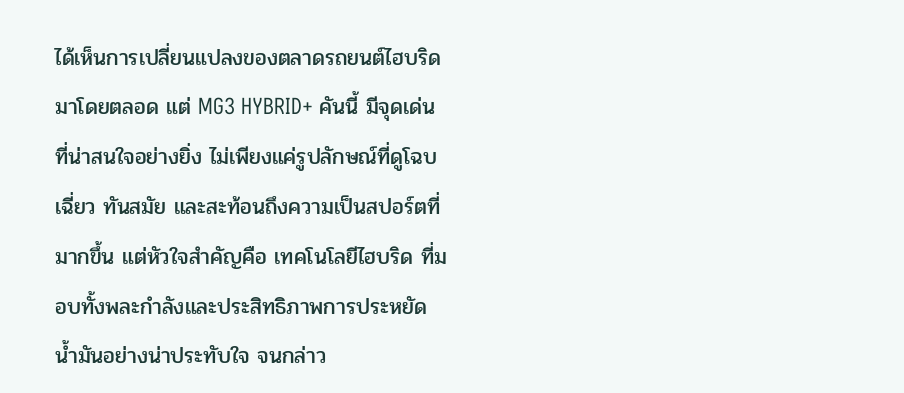ได้เห็นการเปลี่ยนแปลงของตลาดรถยนต์ไฮบริดมาโดยตลอด แต่ MG3 HYBRID+ คันนี้ มีจุดเด่นที่น่าสนใจอย่างยิ่ง ไม่เพียงแค่รูปลักษณ์ที่ดูโฉบเฉี่ยว ทันสมัย และสะท้อนถึงความเป็นสปอร์ตที่มากขึ้น แต่หัวใจสำคัญคือ เทคโนโลยีไฮบริด ที่มอบทั้งพละกำลังและประสิทธิภาพการประหยัดน้ำมันอย่างน่าประทับใจ จนกล่าว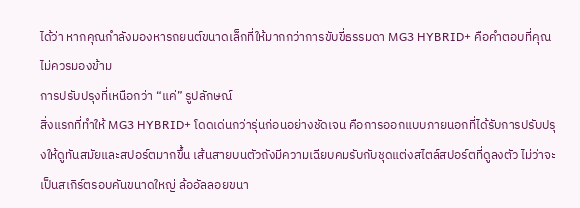ได้ว่า หากคุณกำลังมองหารถยนต์ขนาดเล็กที่ให้มากกว่าการขับขี่ธรรมดา MG3 HYBRID+ คือคำตอบที่คุณไม่ควรมองข้าม
การปรับปรุงที่เหนือกว่า “แค่” รูปลักษณ์
สิ่งแรกที่ทำให้ MG3 HYBRID+ โดดเด่นกว่ารุ่นก่อนอย่างชัดเจน คือการออกแบบภายนอกที่ได้รับการปรับปรุงให้ดูทันสมัยและสปอร์ตมากขึ้น เส้นสายบนตัวถังมีความเฉียบคมรับกับชุดแต่งสไตล์สปอร์ตที่ดูลงตัว ไม่ว่าจะเป็นสเกิร์ตรอบคันขนาดใหญ่ ล้ออัลลอยขนา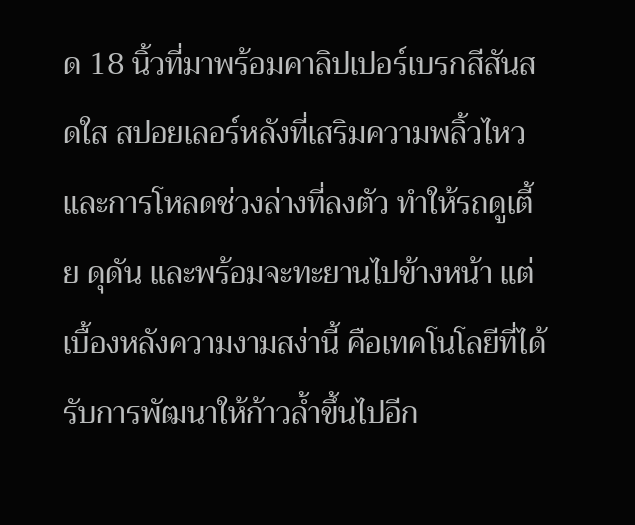ด 18 นิ้วที่มาพร้อมคาลิปเปอร์เบรกสีสันสดใส สปอยเลอร์หลังที่เสริมความพลิ้วไหว และการโหลดช่วงล่างที่ลงตัว ทำให้รถดูเตี้ย ดุดัน และพร้อมจะทะยานไปข้างหน้า แต่เบื้องหลังความงามสง่านี้ คือเทคโนโลยีที่ได้รับการพัฒนาให้ก้าวล้ำขึ้นไปอีก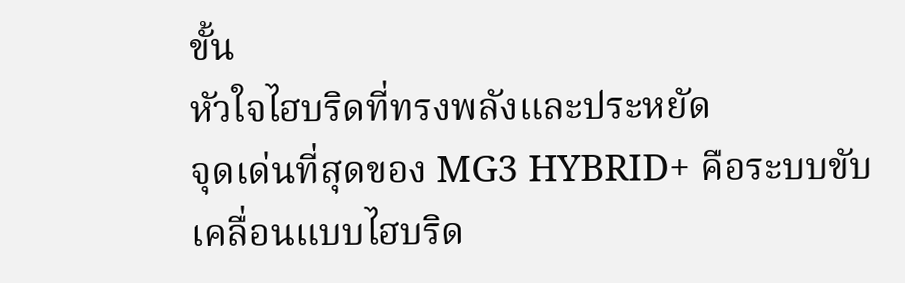ขั้น
หัวใจไฮบริดที่ทรงพลังและประหยัด
จุดเด่นที่สุดของ MG3 HYBRID+ คือระบบขับเคลื่อนแบบไฮบริด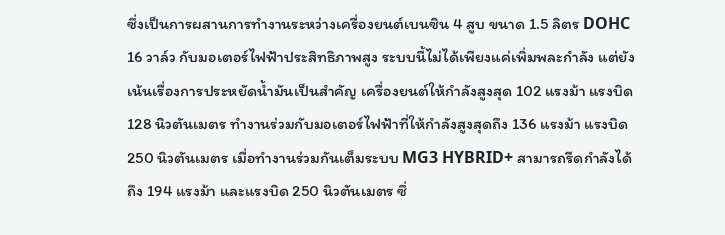ซึ่งเป็นการผสานการทำงานระหว่างเครื่องยนต์เบนซิน 4 สูบ ขนาด 1.5 ลิตร DOHC 16 วาล์ว กับมอเตอร์ไฟฟ้าประสิทธิภาพสูง ระบบนี้ไม่ได้เพียงแค่เพิ่มพละกำลัง แต่ยังเน้นเรื่องการประหยัดน้ำมันเป็นสำคัญ เครื่องยนต์ให้กำลังสูงสุด 102 แรงม้า แรงบิด 128 นิวตันเมตร ทำงานร่วมกับมอเตอร์ไฟฟ้าที่ให้กำลังสูงสุดถึง 136 แรงม้า แรงบิด 250 นิวตันเมตร เมื่อทำงานร่วมกันเต็มระบบ MG3 HYBRID+ สามารถรีดกำลังได้ถึง 194 แรงม้า และแรงบิด 250 นิวตันเมตร ซึ่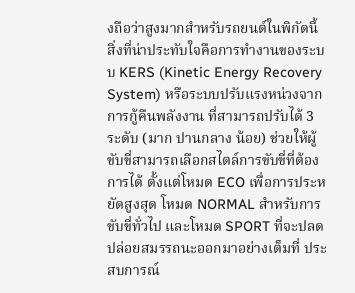งถือว่าสูงมากสำหรับรถยนต์ในพิกัดนี้
สิ่งที่น่าประทับใจคือการทำงานของระบบ KERS (Kinetic Energy Recovery System) หรือระบบปรับแรงหน่วงจากการกู้คืนพลังงาน ที่สามารถปรับได้ 3 ระดับ (มาก ปานกลาง น้อย) ช่วยให้ผู้ขับขี่สามารถเลือกสไตล์การขับขี่ที่ต้องการได้ ตั้งแต่โหมด ECO เพื่อการประหยัดสูงสุด โหมด NORMAL สำหรับการขับขี่ทั่วไป และโหมด SPORT ที่จะปลดปล่อยสมรรถนะออกมาอย่างเต็มที่ ประสบการณ์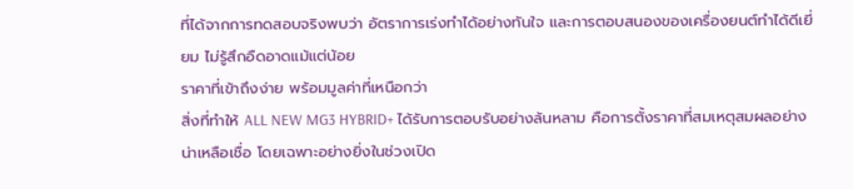ที่ได้จากการทดสอบจริงพบว่า อัตราการเร่งทำได้อย่างทันใจ และการตอบสนองของเครื่องยนต์ทำได้ดีเยี่ยม ไม่รู้สึกอืดอาดแม้แต่น้อย
ราคาที่เข้าถึงง่าย พร้อมมูลค่าที่เหนือกว่า
สิ่งที่ทำให้ ALL NEW MG3 HYBRID+ ได้รับการตอบรับอย่างล้นหลาม คือการตั้งราคาที่สมเหตุสมผลอย่างน่าเหลือเชื่อ โดยเฉพาะอย่างยิ่งในช่วงเปิด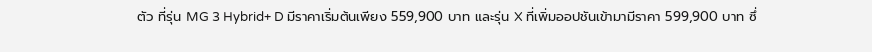ตัว ที่รุ่น MG 3 Hybrid+ D มีราคาเริ่มต้นเพียง 559,900 บาท และรุ่น X ที่เพิ่มออปชันเข้ามามีราคา 599,900 บาท ซึ่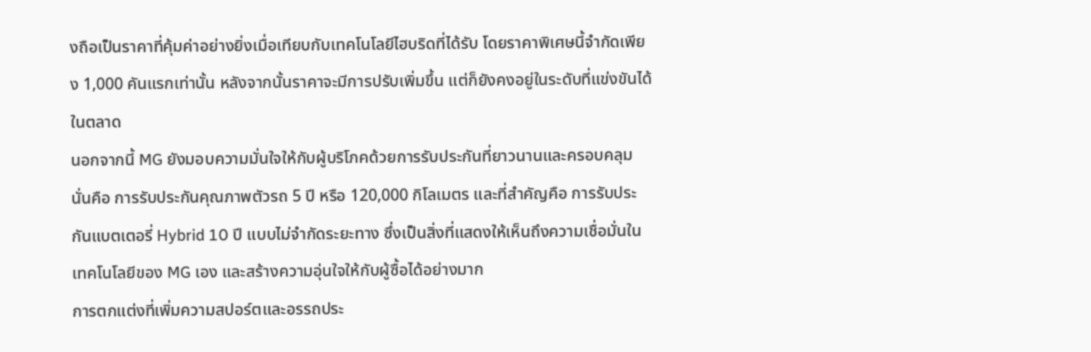งถือเป็นราคาที่คุ้มค่าอย่างยิ่งเมื่อเทียบกับเทคโนโลยีไฮบริดที่ได้รับ โดยราคาพิเศษนี้จำกัดเพียง 1,000 คันแรกเท่านั้น หลังจากนั้นราคาจะมีการปรับเพิ่มขึ้น แต่ก็ยังคงอยู่ในระดับที่แข่งขันได้ในตลาด
นอกจากนี้ MG ยังมอบความมั่นใจให้กับผู้บริโภคด้วยการรับประกันที่ยาวนานและครอบคลุม นั่นคือ การรับประกันคุณภาพตัวรถ 5 ปี หรือ 120,000 กิโลเมตร และที่สำคัญคือ การรับประกันแบตเตอรี่ Hybrid 10 ปี แบบไม่จำกัดระยะทาง ซึ่งเป็นสิ่งที่แสดงให้เห็นถึงความเชื่อมั่นในเทคโนโลยีของ MG เอง และสร้างความอุ่นใจให้กับผู้ซื้อได้อย่างมาก
การตกแต่งที่เพิ่มความสปอร์ตและอรรถประ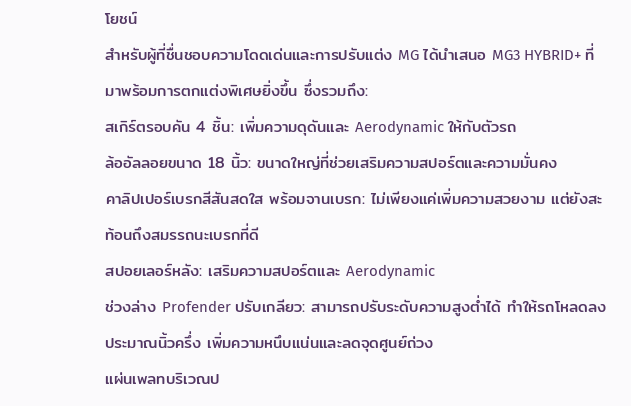โยชน์
สำหรับผู้ที่ชื่นชอบความโดดเด่นและการปรับแต่ง MG ได้นำเสนอ MG3 HYBRID+ ที่มาพร้อมการตกแต่งพิเศษยิ่งขึ้น ซึ่งรวมถึง:
สเกิร์ตรอบคัน 4 ชิ้น: เพิ่มความดุดันและ Aerodynamic ให้กับตัวรถ
ล้ออัลลอยขนาด 18 นิ้ว: ขนาดใหญ่ที่ช่วยเสริมความสปอร์ตและความมั่นคง
คาลิปเปอร์เบรกสีสันสดใส พร้อมจานเบรก: ไม่เพียงแค่เพิ่มความสวยงาม แต่ยังสะท้อนถึงสมรรถนะเบรกที่ดี
สปอยเลอร์หลัง: เสริมความสปอร์ตและ Aerodynamic
ช่วงล่าง Profender ปรับเกลียว: สามารถปรับระดับความสูงต่ำได้ ทำให้รถโหลดลงประมาณนิ้วครึ่ง เพิ่มความหนึบแน่นและลดจุดศูนย์ถ่วง
แผ่นเพลทบริเวณป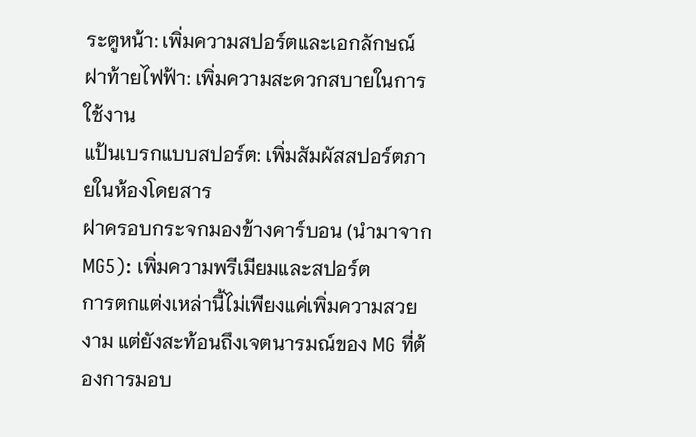ระตูหน้า: เพิ่มความสปอร์ตและเอกลักษณ์
ฝาท้ายไฟฟ้า: เพิ่มความสะดวกสบายในการใช้งาน
แป้นเบรกแบบสปอร์ต: เพิ่มสัมผัสสปอร์ตภายในห้องโดยสาร
ฝาครอบกระจกมองข้างคาร์บอน (นำมาจาก MG5): เพิ่มความพรีเมียมและสปอร์ต
การตกแต่งเหล่านี้ไม่เพียงแค่เพิ่มความสวยงาม แต่ยังสะท้อนถึงเจตนารมณ์ของ MG ที่ต้องการมอบ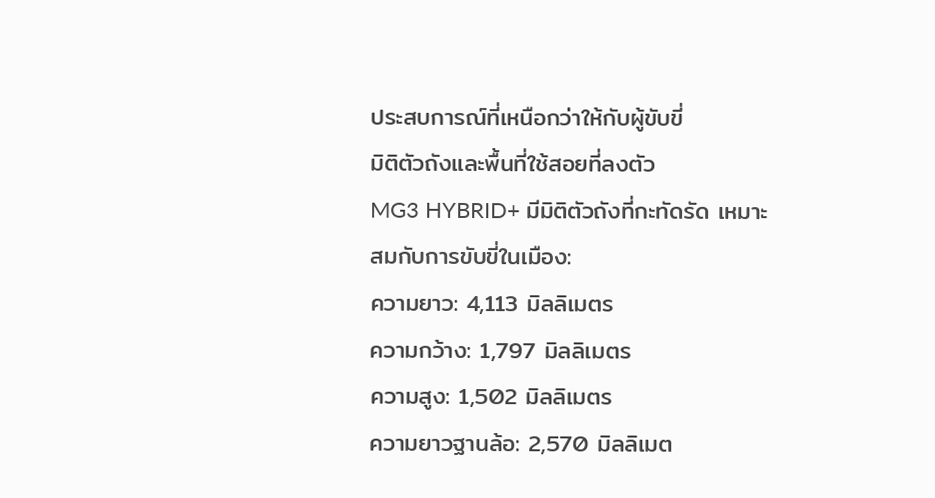ประสบการณ์ที่เหนือกว่าให้กับผู้ขับขี่
มิติตัวถังและพื้นที่ใช้สอยที่ลงตัว
MG3 HYBRID+ มีมิติตัวถังที่กะทัดรัด เหมาะสมกับการขับขี่ในเมือง:
ความยาว: 4,113 มิลลิเมตร
ความกว้าง: 1,797 มิลลิเมตร
ความสูง: 1,502 มิลลิเมตร
ความยาวฐานล้อ: 2,570 มิลลิเมต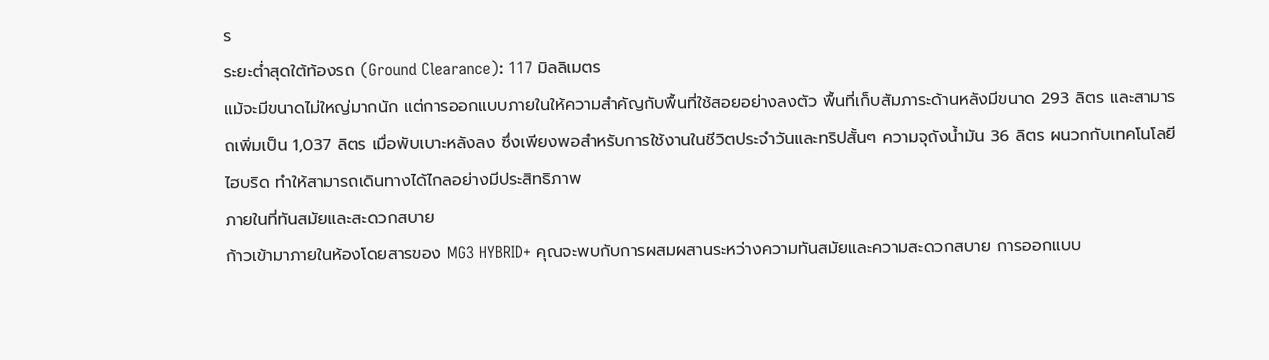ร
ระยะต่ำสุดใต้ท้องรถ (Ground Clearance): 117 มิลลิเมตร
แม้จะมีขนาดไม่ใหญ่มากนัก แต่การออกแบบภายในให้ความสำคัญกับพื้นที่ใช้สอยอย่างลงตัว พื้นที่เก็บสัมภาระด้านหลังมีขนาด 293 ลิตร และสามารถเพิ่มเป็น 1,037 ลิตร เมื่อพับเบาะหลังลง ซึ่งเพียงพอสำหรับการใช้งานในชีวิตประจำวันและทริปสั้นๆ ความจุถังน้ำมัน 36 ลิตร ผนวกกับเทคโนโลยีไฮบริด ทำให้สามารถเดินทางได้ไกลอย่างมีประสิทธิภาพ
ภายในที่ทันสมัยและสะดวกสบาย
ก้าวเข้ามาภายในห้องโดยสารของ MG3 HYBRID+ คุณจะพบกับการผสมผสานระหว่างความทันสมัยและความสะดวกสบาย การออกแบบ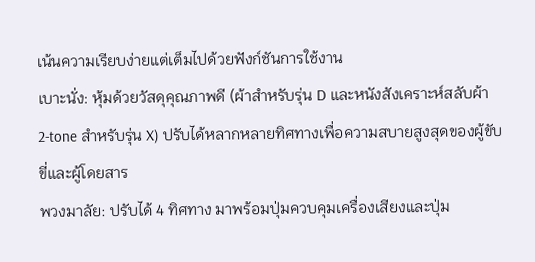เน้นความเรียบง่ายแต่เต็มไปด้วยฟังก์ชันการใช้งาน
เบาะนั่ง: หุ้มด้วยวัสดุคุณภาพดี (ผ้าสำหรับรุ่น D และหนังสังเคราะห์สลับผ้า 2-tone สำหรับรุ่น X) ปรับได้หลากหลายทิศทางเพื่อความสบายสูงสุดของผู้ขับขี่และผู้โดยสาร
พวงมาลัย: ปรับได้ 4 ทิศทาง มาพร้อมปุ่มควบคุมเครื่องเสียงและปุ่ม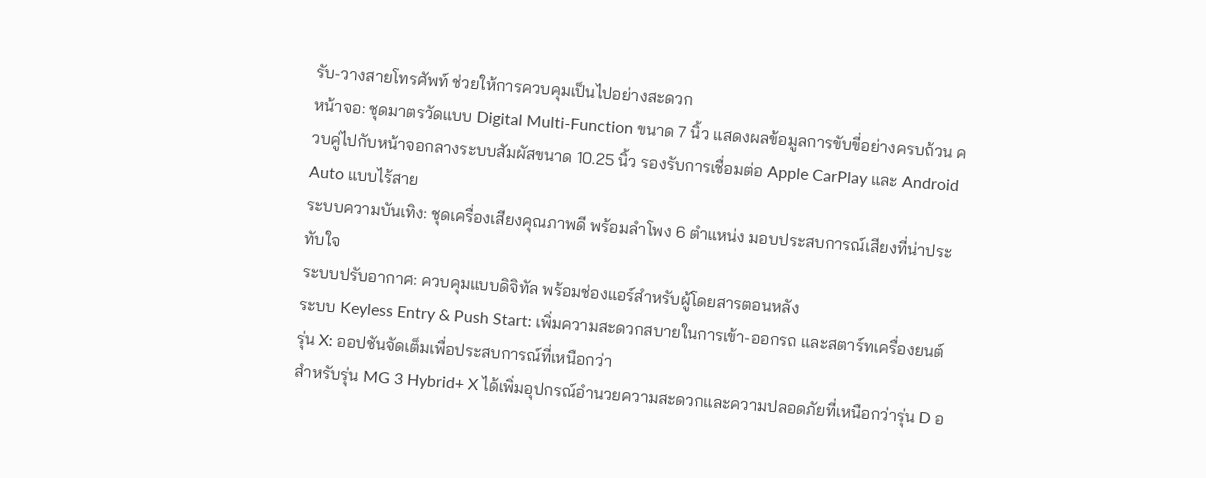รับ-วางสายโทรศัพท์ ช่วยให้การควบคุมเป็นไปอย่างสะดวก
หน้าจอ: ชุดมาตรวัดแบบ Digital Multi-Function ขนาด 7 นิ้ว แสดงผลข้อมูลการขับขี่อย่างครบถ้วน ควบคู่ไปกับหน้าจอกลางระบบสัมผัสขนาด 10.25 นิ้ว รองรับการเชื่อมต่อ Apple CarPlay และ Android Auto แบบไร้สาย
ระบบความบันเทิง: ชุดเครื่องเสียงคุณภาพดี พร้อมลำโพง 6 ตำแหน่ง มอบประสบการณ์เสียงที่น่าประทับใจ
ระบบปรับอากาศ: ควบคุมแบบดิจิทัล พร้อมช่องแอร์สำหรับผู้โดยสารตอนหลัง
ระบบ Keyless Entry & Push Start: เพิ่มความสะดวกสบายในการเข้า-ออกรถ และสตาร์ทเครื่องยนต์
รุ่น X: ออปชันจัดเต็มเพื่อประสบการณ์ที่เหนือกว่า
สำหรับรุ่น MG 3 Hybrid+ X ได้เพิ่มอุปกรณ์อำนวยความสะดวกและความปลอดภัยที่เหนือกว่ารุ่น D อ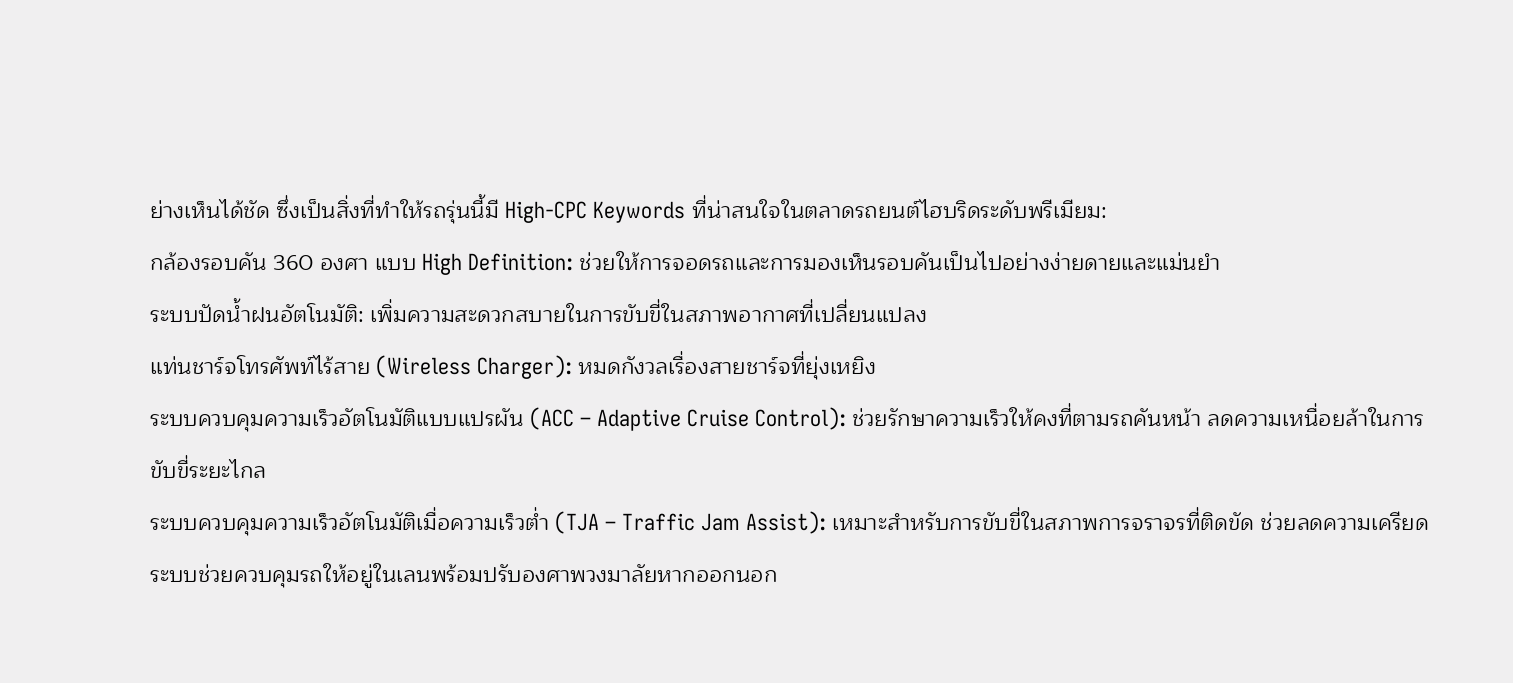ย่างเห็นได้ชัด ซึ่งเป็นสิ่งที่ทำให้รถรุ่นนี้มี High-CPC Keywords ที่น่าสนใจในตลาดรถยนต์ไฮบริดระดับพรีเมียม:
กล้องรอบคัน 360 องศา แบบ High Definition: ช่วยให้การจอดรถและการมองเห็นรอบคันเป็นไปอย่างง่ายดายและแม่นยำ
ระบบปัดน้ำฝนอัตโนมัติ: เพิ่มความสะดวกสบายในการขับขี่ในสภาพอากาศที่เปลี่ยนแปลง
แท่นชาร์จโทรศัพท์ไร้สาย (Wireless Charger): หมดกังวลเรื่องสายชาร์จที่ยุ่งเหยิง
ระบบควบคุมความเร็วอัตโนมัติแบบแปรผัน (ACC – Adaptive Cruise Control): ช่วยรักษาความเร็วให้คงที่ตามรถคันหน้า ลดความเหนื่อยล้าในการขับขี่ระยะไกล
ระบบควบคุมความเร็วอัตโนมัติเมื่อความเร็วต่ำ (TJA – Traffic Jam Assist): เหมาะสำหรับการขับขี่ในสภาพการจราจรที่ติดขัด ช่วยลดความเครียด
ระบบช่วยควบคุมรถให้อยู่ในเลนพร้อมปรับองศาพวงมาลัยหากออกนอก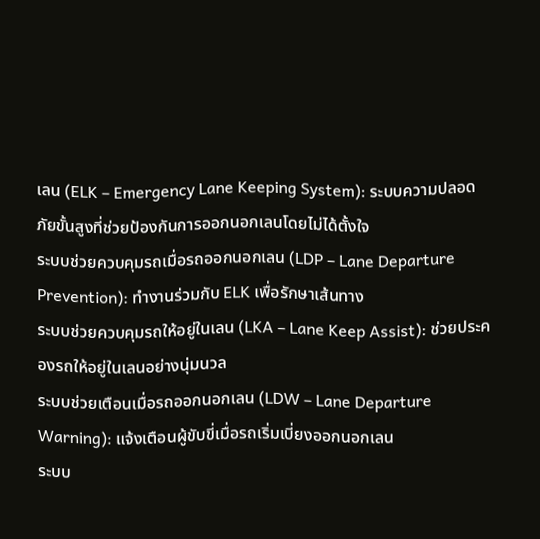เลน (ELK – Emergency Lane Keeping System): ระบบความปลอดภัยขั้นสูงที่ช่วยป้องกันการออกนอกเลนโดยไม่ได้ตั้งใจ
ระบบช่วยควบคุมรถเมื่อรถออกนอกเลน (LDP – Lane Departure Prevention): ทำงานร่วมกับ ELK เพื่อรักษาเส้นทาง
ระบบช่วยควบคุมรถให้อยู่ในเลน (LKA – Lane Keep Assist): ช่วยประคองรถให้อยู่ในเลนอย่างนุ่มนวล
ระบบช่วยเตือนเมื่อรถออกนอกเลน (LDW – Lane Departure Warning): แจ้งเตือนผู้ขับขี่เมื่อรถเริ่มเบี่ยงออกนอกเลน
ระบบ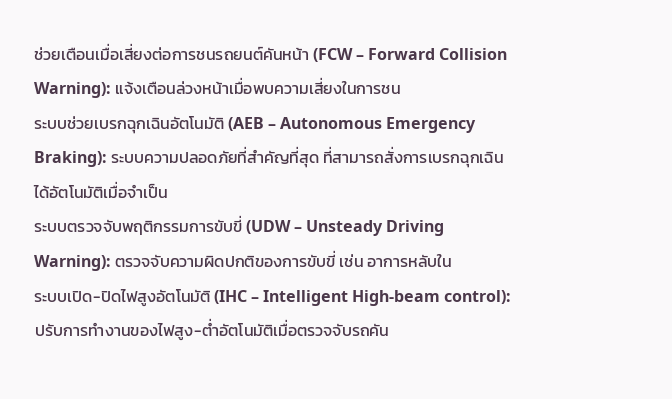ช่วยเตือนเมื่อเสี่ยงต่อการชนรถยนต์คันหน้า (FCW – Forward Collision Warning): แจ้งเตือนล่วงหน้าเมื่อพบความเสี่ยงในการชน
ระบบช่วยเบรกฉุกเฉินอัตโนมัติ (AEB – Autonomous Emergency Braking): ระบบความปลอดภัยที่สำคัญที่สุด ที่สามารถสั่งการเบรกฉุกเฉินได้อัตโนมัติเมื่อจำเป็น
ระบบตรวจจับพฤติกรรมการขับขี่ (UDW – Unsteady Driving Warning): ตรวจจับความผิดปกติของการขับขี่ เช่น อาการหลับใน
ระบบเปิด-ปิดไฟสูงอัตโนมัติ (IHC – Intelligent High-beam control): ปรับการทำงานของไฟสูง-ต่ำอัตโนมัติเมื่อตรวจจับรถคัน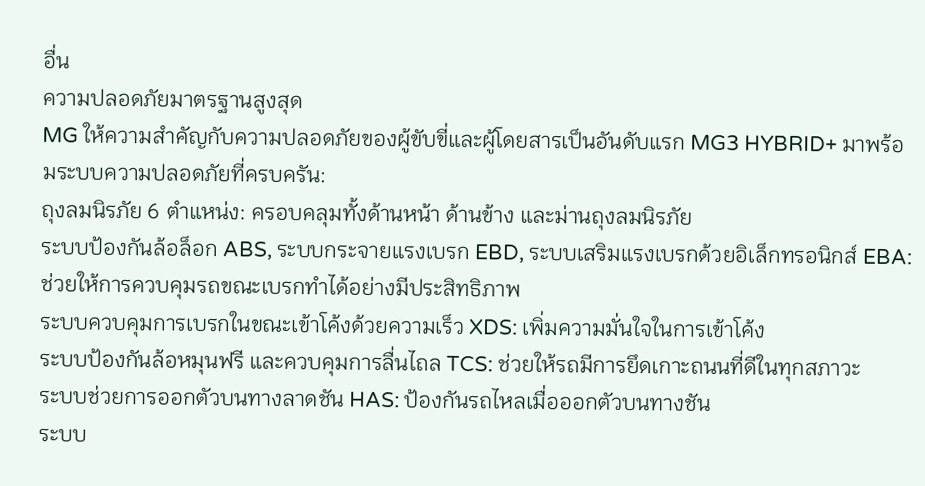อื่น
ความปลอดภัยมาตรฐานสูงสุด
MG ให้ความสำคัญกับความปลอดภัยของผู้ขับขี่และผู้โดยสารเป็นอันดับแรก MG3 HYBRID+ มาพร้อมระบบความปลอดภัยที่ครบครัน:
ถุงลมนิรภัย 6 ตำแหน่ง: ครอบคลุมทั้งด้านหน้า ด้านข้าง และม่านถุงลมนิรภัย
ระบบป้องกันล้อล็อก ABS, ระบบกระจายแรงเบรก EBD, ระบบเสริมแรงเบรกด้วยอิเล็กทรอนิกส์ EBA: ช่วยให้การควบคุมรถขณะเบรกทำได้อย่างมีประสิทธิภาพ
ระบบควบคุมการเบรกในขณะเข้าโค้งด้วยความเร็ว XDS: เพิ่มความมั่นใจในการเข้าโค้ง
ระบบป้องกันล้อหมุนฟรี และควบคุมการลื่นไถล TCS: ช่วยให้รถมีการยึดเกาะถนนที่ดีในทุกสภาวะ
ระบบช่วยการออกตัวบนทางลาดชัน HAS: ป้องกันรถไหลเมื่อออกตัวบนทางชัน
ระบบ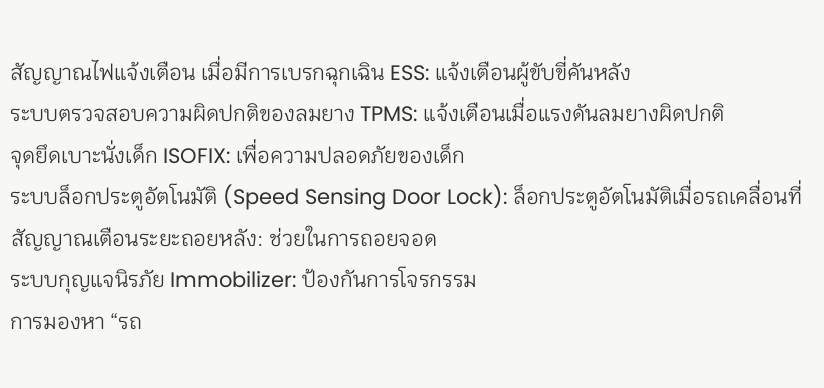สัญญาณไฟแจ้งเตือน เมื่อมีการเบรกฉุกเฉิน ESS: แจ้งเตือนผู้ขับขี่คันหลัง
ระบบตรวจสอบความผิดปกติของลมยาง TPMS: แจ้งเตือนเมื่อแรงดันลมยางผิดปกติ
จุดยึดเบาะนั่งเด็ก ISOFIX: เพื่อความปลอดภัยของเด็ก
ระบบล็อกประตูอัตโนมัติ (Speed Sensing Door Lock): ล็อกประตูอัตโนมัติเมื่อรถเคลื่อนที่
สัญญาณเตือนระยะถอยหลัง: ช่วยในการถอยจอด
ระบบกุญแจนิรภัย Immobilizer: ป้องกันการโจรกรรม
การมองหา “รถ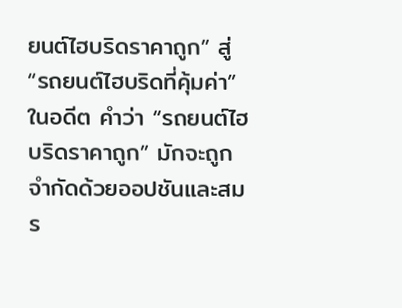ยนต์ไฮบริดราคาถูก” สู่ “รถยนต์ไฮบริดที่คุ้มค่า”
ในอดีต คำว่า “รถยนต์ไฮบริดราคาถูก” มักจะถูกจำกัดด้วยออปชันและสมร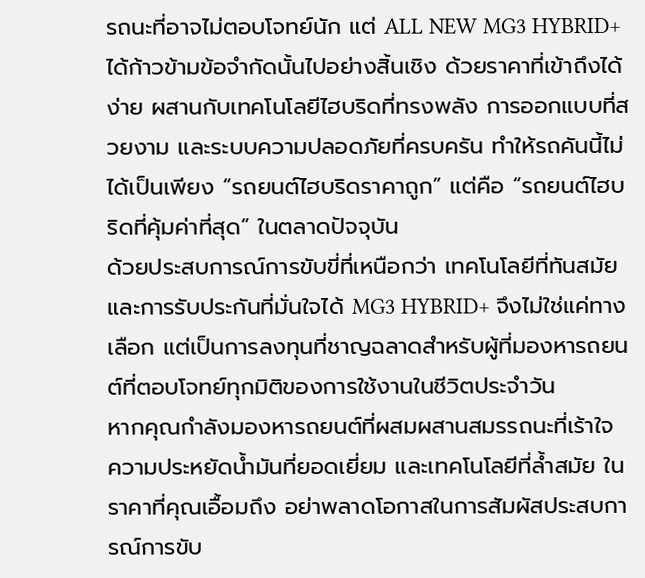รถนะที่อาจไม่ตอบโจทย์นัก แต่ ALL NEW MG3 HYBRID+ ได้ก้าวข้ามข้อจำกัดนั้นไปอย่างสิ้นเชิง ด้วยราคาที่เข้าถึงได้ง่าย ผสานกับเทคโนโลยีไฮบริดที่ทรงพลัง การออกแบบที่สวยงาม และระบบความปลอดภัยที่ครบครัน ทำให้รถคันนี้ไม่ได้เป็นเพียง “รถยนต์ไฮบริดราคาถูก” แต่คือ “รถยนต์ไฮบริดที่คุ้มค่าที่สุด” ในตลาดปัจจุบัน
ด้วยประสบการณ์การขับขี่ที่เหนือกว่า เทคโนโลยีที่ทันสมัย และการรับประกันที่มั่นใจได้ MG3 HYBRID+ จึงไม่ใช่แค่ทางเลือก แต่เป็นการลงทุนที่ชาญฉลาดสำหรับผู้ที่มองหารถยนต์ที่ตอบโจทย์ทุกมิติของการใช้งานในชีวิตประจำวัน
หากคุณกำลังมองหารถยนต์ที่ผสมผสานสมรรถนะที่เร้าใจ ความประหยัดน้ำมันที่ยอดเยี่ยม และเทคโนโลยีที่ล้ำสมัย ในราคาที่คุณเอื้อมถึง อย่าพลาดโอกาสในการสัมผัสประสบการณ์การขับ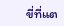ขี่ที่แต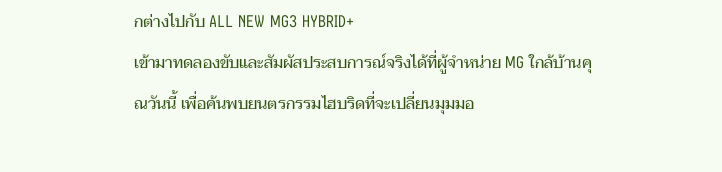กต่างไปกับ ALL NEW MG3 HYBRID+
เข้ามาทดลองขับและสัมผัสประสบการณ์จริงได้ที่ผู้จำหน่าย MG ใกล้บ้านคุณวันนี้ เพื่อค้นพบยนตรกรรมไฮบริดที่จะเปลี่ยนมุมมอ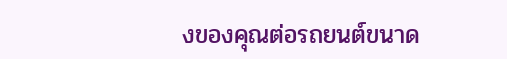งของคุณต่อรถยนต์ขนาด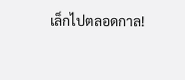เล็กไปตลอดกาล!